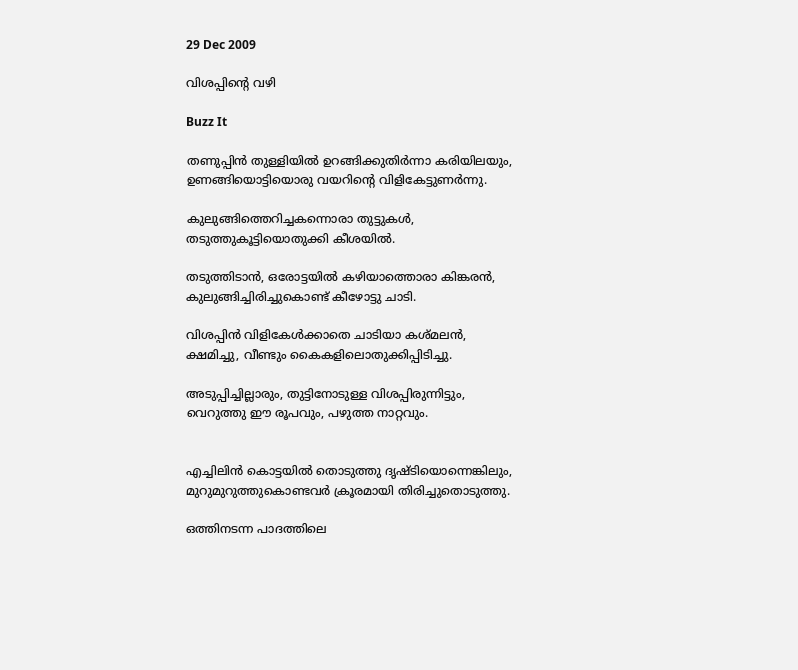29 Dec 2009

വിശപ്പിന്റെ വഴി

Buzz It

തണുപ്പിന്‍ തുള്ളിയില്‍ ഉറങ്ങിക്കുതിര്‍ന്നാ കരിയിലയും‍,
ഉണങ്ങിയൊട്ടിയൊരു വയറിന്റെ വിളികേട്ടുണര്‍ന്നു.

കുലുങ്ങിത്തെറിച്ചകന്നൊരാ തുട്ടുകള്‍,
തടുത്തുകൂട്ടിയൊതുക്കി കീശയില്‍.

തടുത്തിടാന്‍, ഒരോട്ടയില്‍ കഴിയാത്തൊരാ കിങ്കരന്‍,
കുലുങ്ങിച്ചിരിച്ചുകൊണ്ട് കീഴോട്ടു ചാടി.

വിശപ്പിന്‍ വിളികേള്‍ക്കാതെ ചാടിയാ കശ്മലന്‍,
ക്ഷമിച്ചു, വീണ്ടും കൈകളിലൊതുക്കിപ്പിടിച്ചു.

അടുപ്പിച്ചില്ലാരും, തുട്ടിനോടുള്ള വിശപ്പിരുന്നിട്ടും,
വെറുത്തു ഈ രൂപവും, പഴുത്ത നാറ്റവും.


എച്ചിലിന്‍ കൊട്ടയില്‍ തൊടുത്തു ദൃഷ്ടിയൊന്നെങ്കിലും,
മുറുമുറുത്തുകൊണ്ടവര്‍ ക്രൂരമായി തിരിച്ചുതൊടുത്തു.

ഒത്തിനടന്ന പാദത്തിലെ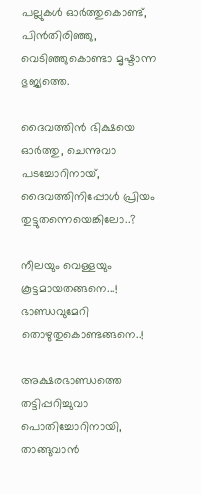പല്ലുകള്‍ ഓര്‍ത്തുകൊണ്ട്,
പിന്‍‌തിരിഞ്ഞു, വെടിഞ്ഞുകൊണ്ടാ മൃഷ്ടാന്ന ഭുജ്യത്തെ.

ദൈവത്തിന്‍ ഭിക്ഷയെ ഓര്‍ത്തു, ചെന്നുവാ പടച്ചോറിനായ്,
ദൈവത്തിനിപ്പോള്‍ പ്രിയം തുട്ടുതന്നെയെങ്കിലോ..?

നീലയും വെള്ളയും കൂട്ടമായതങ്ങനെ...!
ഭാണ്ഡവുമേറി തൊഴുതുകൊണ്ടങ്ങനെ..!

അക്ഷരഭാണ്ഡത്തെ തട്ടിപ്പറിച്ചുവാ പൊതിച്ചോറിനായി,
താങ്ങുവാന്‍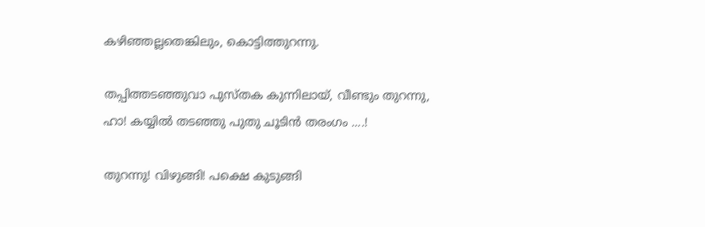കഴിഞ്ഞല്ലതെങ്കിലും, കൊട്ടിത്തുറന്നു.

തപ്പിത്തടഞ്ഞുവാ പുസ്തക കുന്നിലായ്, വീണ്ടും തുറന്നു,
ഹാ! കയ്യില്‍ തടഞ്ഞു പുതു ചൂടിന്‍ തരംഗം ....!

തുറന്നു! വിഴുങ്ങി! പക്ഷെ കുടുങ്ങി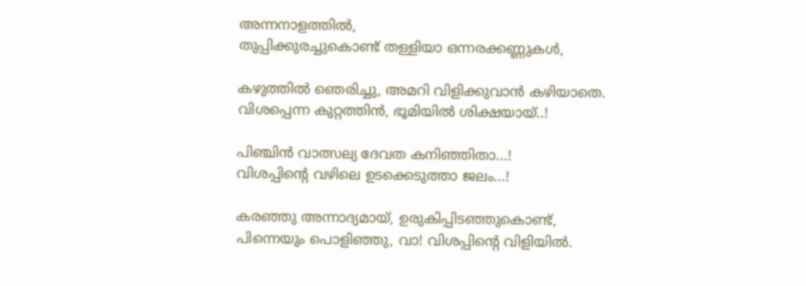അന്നനാളത്തില്‍,
തുപ്പിക്കുരച്ചുകൊണ്ട് തള്ളിയാ ഒന്നരക്കണ്ണുകള്‍,

കഴുത്തില്‍ ഞെരിച്ചു, അമറി വിളിക്കുവാന്‍ കഴിയാതെ.
വിശപ്പെന്ന കുറ്റത്തിന്‍, ഭൂമിയില്‍ ശിക്ഷയായ്..!

പിഞ്ചിന്‍ വാത്സല്യ ദേവത കനിഞ്ഞിതാ...!
വിശപ്പിന്റെ വഴിലെ ഉടക്കെടുത്താ ജലം...!

കരഞ്ഞു അന്നാദ്യമായ്, ഉരുകിപ്പിടഞ്ഞുകൊണ്ട്,
പിന്നെയും പൊളിഞ്ഞു, വാ! വിശപ്പിന്റെ വിളിയില്‍.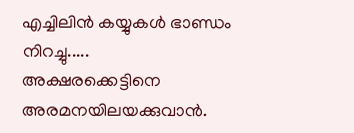എച്ചിലിന്‍ കയ്യുകള്‍ ഭാണ്ഡം നിറച്ചു.....
അക്ഷരക്കെട്ടിനെ അരമനയിലയക്കുവാന്‍.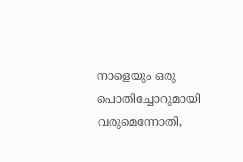നാളെയും ഒരു പൊതിച്ചോറുമായി വരുമെന്നോതി,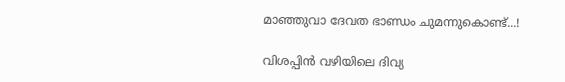മാഞ്ഞുവാ ദേവത ഭാണ്ഡം ചുമന്നുകൊണ്ട്...!

വിശപ്പിന്‍ വഴിയിലെ ദിവ്യ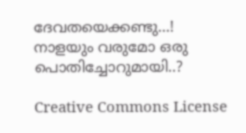ദേവതയെക്കണ്ടു...!
നാളയും വരുമോ ഒരു പൊതിച്ചോറുമായി..?

Creative Commons License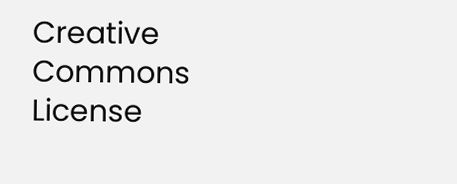Creative Commons License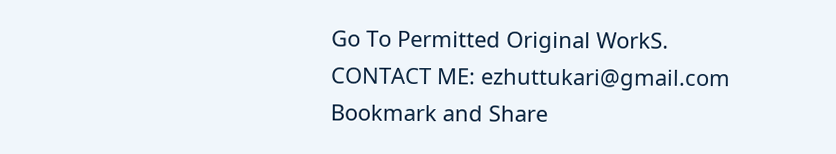Go To Permitted Original WorkS.
CONTACT ME: ezhuttukari@gmail.com
Bookmark and Share